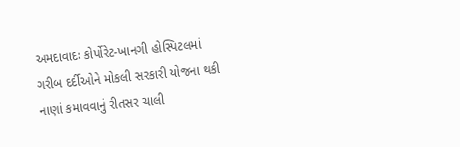અમદાવાદઃ કોર્પોરેટ-ખાનગી હોસ્પિટલમાં ગરીબ દર્દીઓને મોકલી સરકારી યોજના થકી નાણાં કમાવવાનું રીતસર ચાલી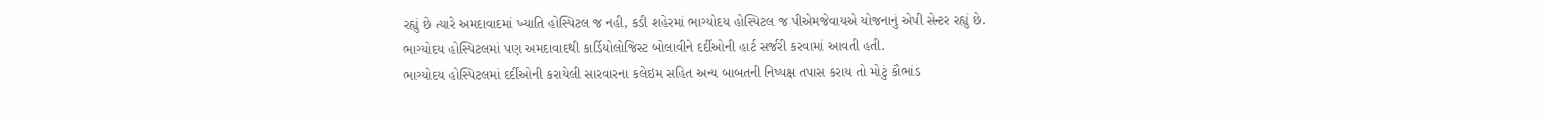રહ્યું છે ત્યારે અમદાવાદમાં ખ્યાતિ હોસ્પિટલ જ નહી, કડી શહેરમાં ભાગ્યોદય હોસ્પિટલ જ પીએમજેવાયએ યોજનાનું એપી સેન્ટર રહ્યું છે. ભાગ્યોદય હોસ્પિટલમાં પણ અમદાવાદથી કાર્ડિયોલોજિસ્ટ બોલાવીને દર્દીઓની હાર્ટ સર્જરી કરવામાં આવતી હતી.
ભાગ્યોદય હોસ્પિટલમાં દર્દીઓની કરાયેલી સારવારના કલેઇમ સહિત અન્ય બાબતની નિષ્પક્ષ તપાસ કરાય તો મોટું કૌભાંડ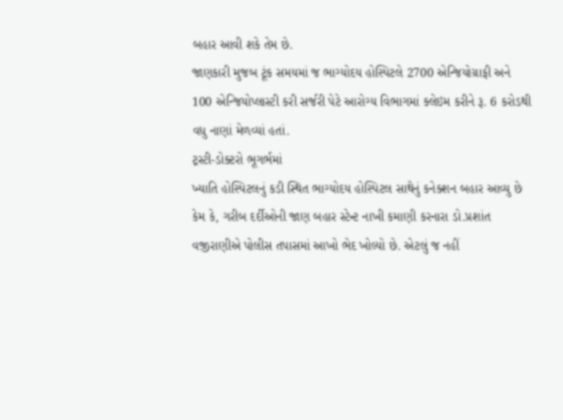બહાર આવી શકે તેમ છે.
જાણકારી મુજબ ટૂંક સમયમાં જ ભાગ્યોદય હોસ્પિટલે 2700 એન્જિયોગ્રાફી અને 100 એન્જિયોપ્લાસ્ટી કરી સર્જરી પેટે આરોગ્ય વિભાગમાં ક્લેઇમ કરીને રૂ. 6 કરોડથી વધુ નાણાં મેળવ્યાં હતાં.
ટ્રસ્ટી-ડોક્ટરો ભૂગર્ભમાં
ખ્યાતિ હોસ્પિટલનું કડી સ્થિત ભાગ્યોદય હોસ્પિટલ સાથેનું કનેક્શન બહાર આવ્યુ છે કેમ કે, ગરીબ દર્દીઓની જાણ બહાર સ્ટેન્ટ નાખી કમાણી કરનારા ડો.પ્રશાંત વજીરાણીએ પોલીસ તપાસમાં આખો ભેદ ખોલ્યો છે. એટલું જ નહીં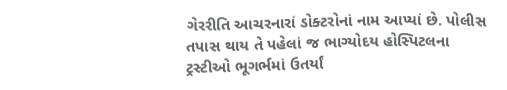ગેરરીતિ આચરનારાં ડોક્ટરોનાં નામ આપ્યાં છે. પોલીસ તપાસ થાય તે પહેલાં જ ભાગ્યોદય હોસ્પિટલના ટ્રસ્ટીઓ ભૂગર્ભમાં ઉતર્યાં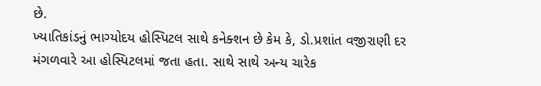છે.
ખ્યાતિકાંડનું ભાગ્યોદય હોસ્પિટલ સાથે કનેક્શન છે કેમ કે, ડો.પ્રશાંત વજીરાણી દર મંગળવારે આ હોસ્પિટલમાં જતા હતા. સાથે સાથે અન્ય ચારેક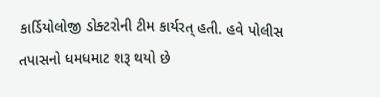કાર્ડિયોલોજી ડોક્ટરોની ટીમ કાર્યરત્ હતી. હવે પોલીસ તપાસનો ધમધમાટ શરૂ થયો છે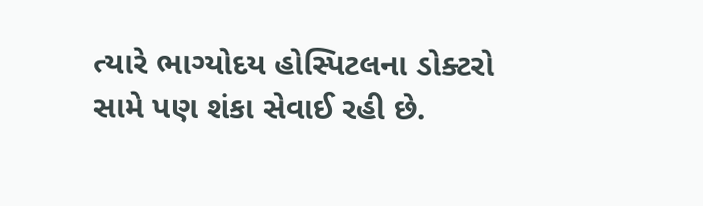ત્યારે ભાગ્યોદય હોસ્પિટલના ડોક્ટરો સામે પણ શંકા સેવાઈ રહી છે.